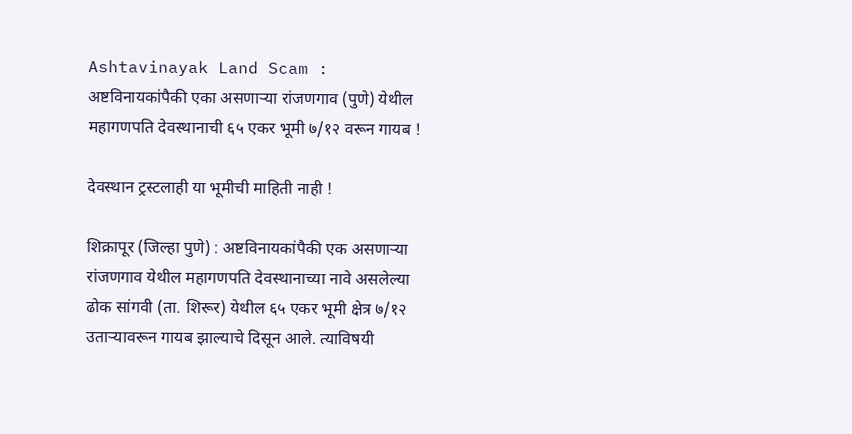Ashtavinayak Land Scam : अष्टविनायकांपैकी एका असणार्‍या रांजणगाव (पुणे) येथील महागणपति देवस्थानाची ६५ एकर भूमी ७/१२ वरून गायब !

देवस्थान ट्रस्टलाही या भूमीची माहिती नाही !

शिक्रापूर (जिल्हा पुणे) : अष्टविनायकांपैकी एक असणार्‍या रांजणगाव येथील महागणपति देवस्थानाच्या नावे असलेल्या ढोक सांगवी (ता. शिरूर) येथील ६५ एकर भूमी क्षेत्र ७/१२ उतार्‍यावरून गायब झाल्याचे दिसून आले. त्याविषयी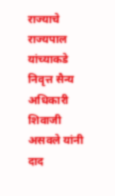राज्याचे राज्यपाल यांच्याकडे निवृत्त सैन्य अधिकारी शिवाजी असवले यांनी दाद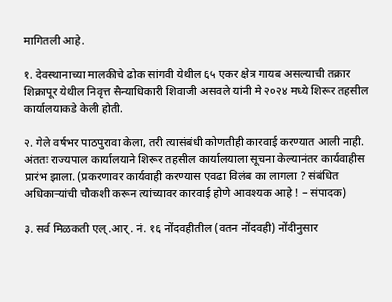मागितली आहे.

१. देवस्थानाच्या मालकीचे ढोक सांगवी येथील ६५ एकर क्षेत्र गायब असल्याची तक्रार शिक्रापूर येथील निवृत्त सैन्याधिकारी शिवाजी असवले यांनी मे २०२४ मध्ये शिरूर तहसील कार्यालयाकडे केली होती.

२. गेले वर्षभर पाठपुरावा केला, तरी त्यासंबंधी कोणतीही कारवाई करण्यात आली नाही. अंततः राज्यपाल कार्यालयाने शिरूर तहसील कार्यालयाला सूचना केल्यानंतर कार्यवाहीस प्रारंभ झाला. (प्रकरणावर कार्यवाही करण्यास एवढा विलंब का लागला ? संबंधित अधिकार्‍यांची चौकशी करून त्यांच्यावर कारवाई होणे आवश्यक आहे ! – संपादक)

३. सर्व मिळकती एल्.आर्. नं. १६ नोंदवहीतील (वतन नोंदवही) नोंदीनुसार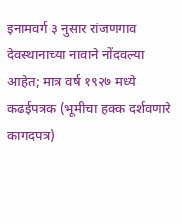इनामवर्ग ३ नुसार रांजणगाव देवस्थानाच्या नावाने नोंदवल्या आहेत; मात्र वर्ष १९२७ मध्ये कढईपत्रक (भूमीचा हक्क दर्शवणारे कागदपत्र)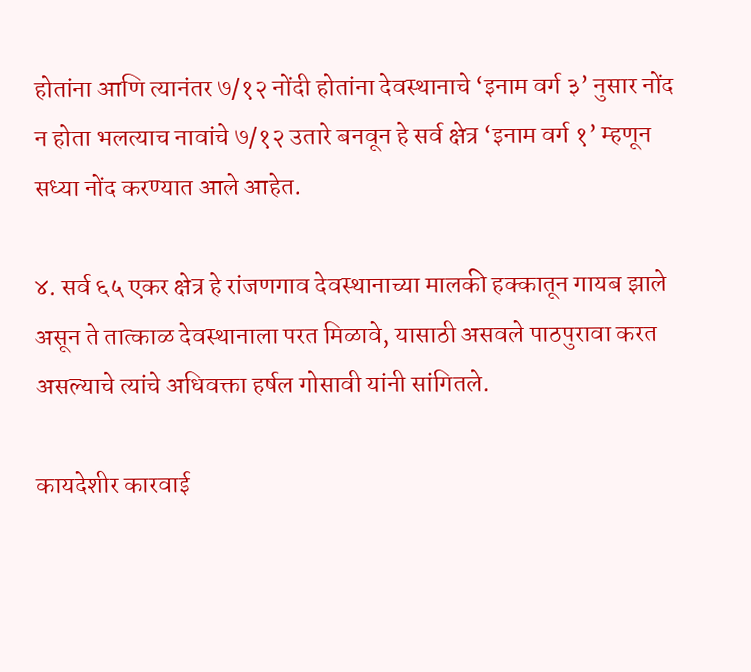होतांना आणि त्यानंतर ७/१२ नोंदी होतांना देवस्थानाचे ‘इनाम वर्ग ३’ नुसार नोंद न होता भलत्याच नावांचे ७/१२ उतारे बनवून हे सर्व क्षेत्र ‘इनाम वर्ग १’ म्हणून सध्या नोंद करण्यात आले आहेत.

४. सर्व ६५ एकर क्षेत्र हे रांजणगाव देवस्थानाच्या मालकी हक्कातून गायब झाले असून ते तात्काळ देवस्थानाला परत मिळावे, यासाठी असवले पाठपुरावा करत असल्याचे त्यांचे अधिवक्ता हर्षल गोसावी यांनी सांगितले.

कायदेशीर कारवाई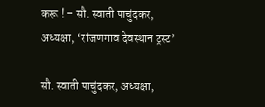करू ! – सौ. स्वाती पाचुंदकर, अध्यक्षा, ‘रांजणगाव देवस्थान ट्रस्ट’

सौ. स्वाती पाचुंदकर, अध्यक्षा,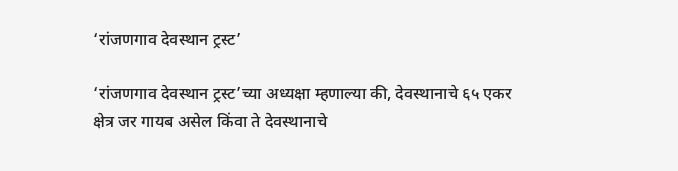‘रांजणगाव देवस्थान ट्रस्ट’

‘रांजणगाव देवस्थान ट्रस्ट’च्या अध्यक्षा म्हणाल्या की, देवस्थानाचे ६५ एकर क्षेत्र जर गायब असेल किंवा ते देवस्थानाचे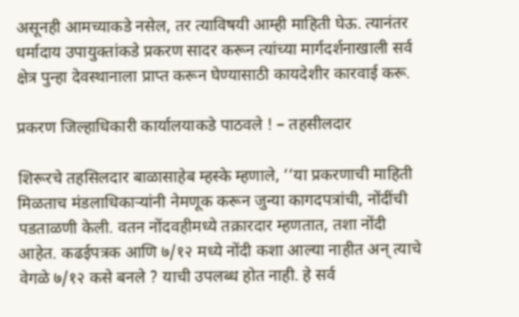असूनही आमच्याकडे नसेल, तर त्याविषयी आम्ही माहिती घेऊ. त्यानंतर धर्मादाय उपायुक्तांकडे प्रकरण सादर करून त्यांच्या मार्गदर्शनाखाली सर्व क्षेत्र पुन्हा देवस्थानाला प्राप्त करून घेण्यासाठी कायदेशीर कारवाई करू.

प्रकरण जिल्हाधिकारी कार्यालयाकडे पाठवले ! – तहसीलदार

शिरूरचे तहसिलदार बाळासाहेब म्हस्के म्हणाले, ‘‘या प्रकरणाची माहिती मिळताच मंडलाधिकार्‍यांनी नेमणूक करून जुन्या कागदपत्रांची, नोंदींची पडताळणी केली. वतन नोंदवहीमध्ये तक्रारदार म्हणतात, तशा नोंदी आहेत. कढईपत्रक आणि ७/१२ मध्ये नोंदी कशा आल्या नाहीत अन् त्याचे वेगळे ७/१२ कसे बनले ? याची उपलब्ध होत नाही. हे सर्व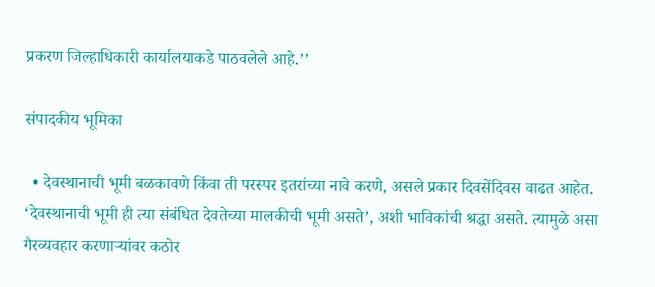प्रकरण जिल्हाधिकारी कार्यालयाकडे पाठवलेले आहे.’’

संपादकीय भूमिका

  • देवस्थानाची भूमी बळकावणे किंवा ती परस्पर इतरांच्या नावे करणे, असले प्रकार दिवसेंदिवस वाढत आहेत. ‘देवस्थानाची भूमी ही त्या संबंधित देवतेच्या मालकीची भूमी असते’, अशी भाविकांची श्रद्धा असते. त्यामुळे असा गैरव्यवहार करणार्‍यांवर कठोर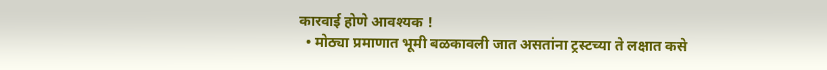कारवाई होणे आवश्यक !
  • मोठ्या प्रमाणात भूमी बळकावली जात असतांना ट्रस्टच्या ते लक्षात कसे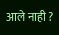आले नाही ?